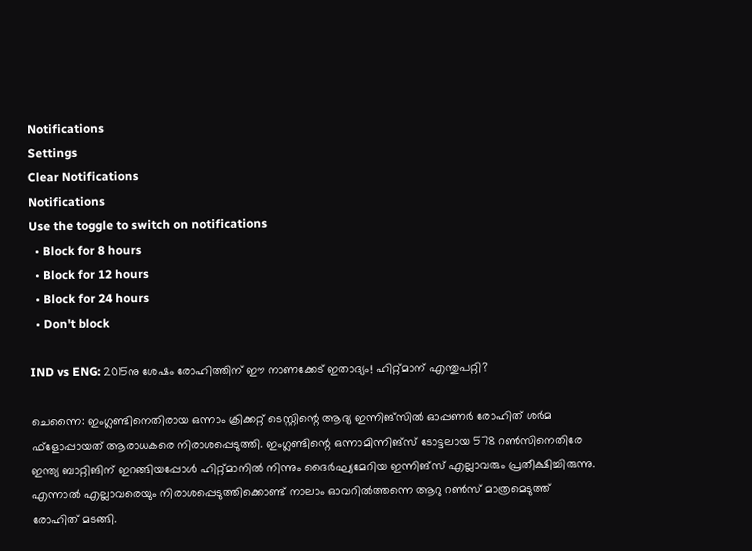Notifications
Settings
Clear Notifications
Notifications
Use the toggle to switch on notifications
  • Block for 8 hours
  • Block for 12 hours
  • Block for 24 hours
  • Don't block

IND vs ENG: 2015നു ശേഷം രോഹിത്തിന് ഈ നാണക്കേട് ഇതാദ്യം! ഹിറ്റ്മാന് എന്തുപറ്റി?

ചെന്നൈ: ഇംഗ്ലണ്ടിനെതിരായ ഒന്നാം ക്രിക്കറ്റ് ടെസ്റ്റിന്റെ ആദ്യ ഇന്നിങ്‌സില്‍ ഓപ്പണര്‍ രോഹിത് ശര്‍മ ഫ്‌ളോപ്പായത് ആരാധകരെ നിരാശപ്പെടുത്തി. ഇംഗ്ലണ്ടിന്റെ ഒന്നാമിന്നിങ്‌സ് ടോട്ടലായ 578 റണ്‍സിനെതിരേ ഇന്ത്യ ബാറ്റിങിന് ഇറങ്ങിയപ്പോള്‍ ഹിറ്റ്മാനില്‍ നിന്നും ദൈര്‍ഘ്യമേറിയ ഇന്നിങ്‌സ് എല്ലാവരും പ്രതീക്ഷിച്ചിരുന്നു. എന്നാല്‍ എല്ലാവരെയും നിരാശപ്പെടുത്തിക്കൊണ്ട് നാലാം ഓവറില്‍ത്തന്നെ ആറു റണ്‍സ് മാത്രമെടുത്ത് രോഹിത് മടങ്ങി.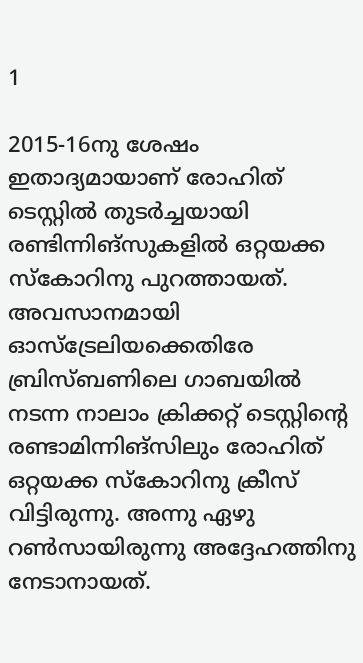1

2015-16നു ശേഷം ഇതാദ്യമായാണ് രോഹിത് ടെസ്റ്റില്‍ തുടര്‍ച്ചയായി രണ്ടിന്നിങ്‌സുകളില്‍ ഒറ്റയക്ക സ്‌കോറിനു പുറത്തായത്. അവസാനമായി ഓസ്‌ട്രേലിയക്കെതിരേ ബ്രിസ്ബണിലെ ഗാബയില്‍ നടന്ന നാലാം ക്രിക്കറ്റ് ടെസ്റ്റിന്റെ രണ്ടാമിന്നിങ്‌സിലും രോഹിത് ഒറ്റയക്ക സ്‌കോറിനു ക്രീസ് വിട്ടിരുന്നു. അന്നു ഏഴു റണ്‍സായിരുന്നു അദ്ദേഹത്തിനു നേടാനായത്.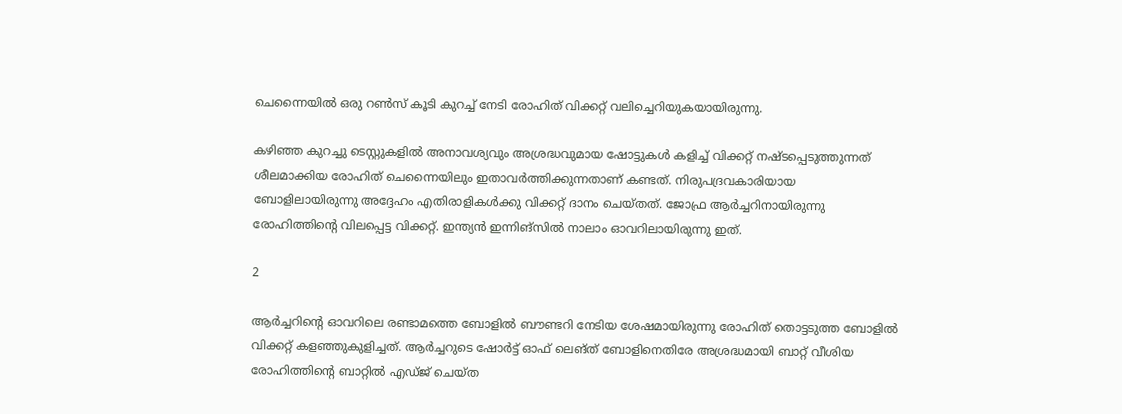ചെന്നൈയില്‍ ഒരു റണ്‍സ് കൂടി കുറച്ച് നേടി രോഹിത് വിക്കറ്റ് വലിച്ചെറിയുകയായിരുന്നു.

കഴിഞ്ഞ കുറച്ചു ടെസ്റ്റുകളില്‍ അനാവശ്യവും അശ്രദ്ധവുമായ ഷോട്ടുകള്‍ കളിച്ച് വിക്കറ്റ് നഷ്ടപ്പെടുത്തുന്നത് ശീലമാക്കിയ രോഹിത് ചെന്നൈയിലും ഇതാവര്‍ത്തിക്കുന്നതാണ് കണ്ടത്. നിരുപദ്രവകാരിയായ ബോളിലായിരുന്നു അദ്ദേഹം എതിരാളികള്‍ക്കു വിക്കറ്റ് ദാനം ചെയ്തത്. ജോഫ്ര ആര്‍ച്ചറിനായിരുന്നു രോഹിത്തിന്റെ വിലപ്പെട്ട വിക്കറ്റ്. ഇന്ത്യന്‍ ഇന്നിങ്‌സില്‍ നാലാം ഓവറിലായിരുന്നു ഇത്.

2

ആര്‍ച്ചറിന്റെ ഓവറിലെ രണ്ടാമത്തെ ബോളില്‍ ബൗണ്ടറി നേടിയ ശേഷമായിരുന്നു രോഹിത് തൊട്ടടുത്ത ബോളില്‍ വിക്കറ്റ് കളഞ്ഞുകുളിച്ചത്. ആര്‍ച്ചറുടെ ഷോര്‍ട്ട് ഓഫ് ലെങ്ത് ബോളിനെതിരേ അശ്രദ്ധമായി ബാറ്റ് വീശിയ രോഹിത്തിന്റെ ബാറ്റില്‍ എഡ്ജ് ചെയ്ത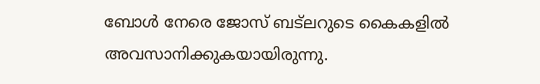ബോള്‍ നേരെ ജോസ് ബട്‌ലറുടെ കൈകളില്‍ അവസാനിക്കുകയായിരുന്നു.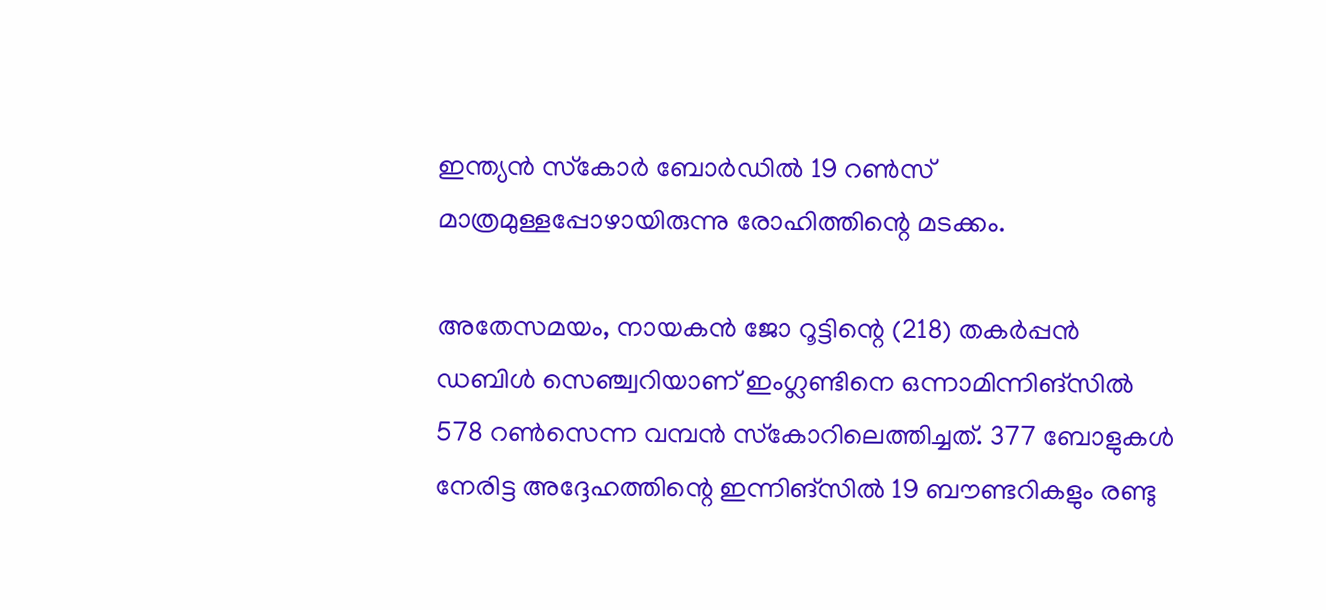ഇന്ത്യന്‍ സ്‌കോര്‍ ബോര്‍ഡില്‍ 19 റണ്‍സ് മാത്രമുള്ളപ്പോഴായിരുന്നു രോഹിത്തിന്റെ മടക്കം.

അതേസമയം, നായകന്‍ ജോ റൂട്ടിന്റെ (218) തകര്‍പ്പന്‍ ഡബിള്‍ സെഞ്ച്വറിയാണ് ഇംഗ്ലണ്ടിനെ ഒന്നാമിന്നിങ്‌സില്‍ 578 റണ്‍സെന്ന വമ്പന്‍ സ്‌കോറിലെത്തിച്ചത്. 377 ബോളുകള്‍ നേരിട്ട അദ്ദേഹത്തിന്റെ ഇന്നിങ്‌സില്‍ 19 ബൗണ്ടറികളും രണ്ടു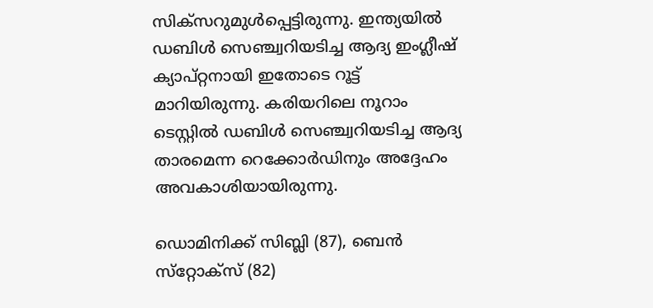സിക്‌സറുമുള്‍പ്പെട്ടിരുന്നു. ഇന്ത്യയില്‍ ഡബിള്‍ സെഞ്ച്വറിയടിച്ച ആദ്യ ഇംഗ്ലീഷ് ക്യാപ്റ്റനായി ഇതോടെ റൂട്ട് മാറിയിരുന്നു. കരിയറിലെ നൂറാം ടെസ്റ്റില്‍ ഡബിള്‍ സെഞ്ച്വറിയടിച്ച ആദ്യ താരമെന്ന റെക്കോര്‍ഡിനും അദ്ദേഹം അവകാശിയായിരുന്നു.

ഡൊമിനിക്ക് സിബ്ലി (87), ബെന്‍ സ്‌റ്റോക്‌സ് (82)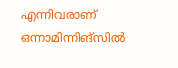എന്നിവരാണ് ഒന്നാമിന്നിങ്‌സില്‍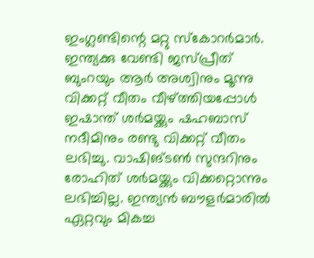ഇംഗ്ലണ്ടിന്റെ മറ്റു സ്‌കോറര്‍മാര്‍. ഇന്ത്യക്കു വേണ്ടി ജസ്പ്രീത് ബുംറയും ആര്‍ അശ്വിനും മൂന്നു വിക്കറ്റ് വീതം വീഴ്ത്തിയപ്പോള്‍ ഇഷാന്ത് ശര്‍മയ്ക്കും ഷഹബാസ് നദീമിനും രണ്ടു വിക്കറ്റ് വീതം ലഭിച്ചു. വാഷിങ്ടണ്‍ സുന്ദറിനും രോഹിത് ശര്‍മയ്ക്കും വിക്കറ്റൊന്നും ലഭിച്ചില്ല. ഇന്ത്യന്‍ ബൗളര്‍മാരില്‍ ഏറ്റവും മികച്ച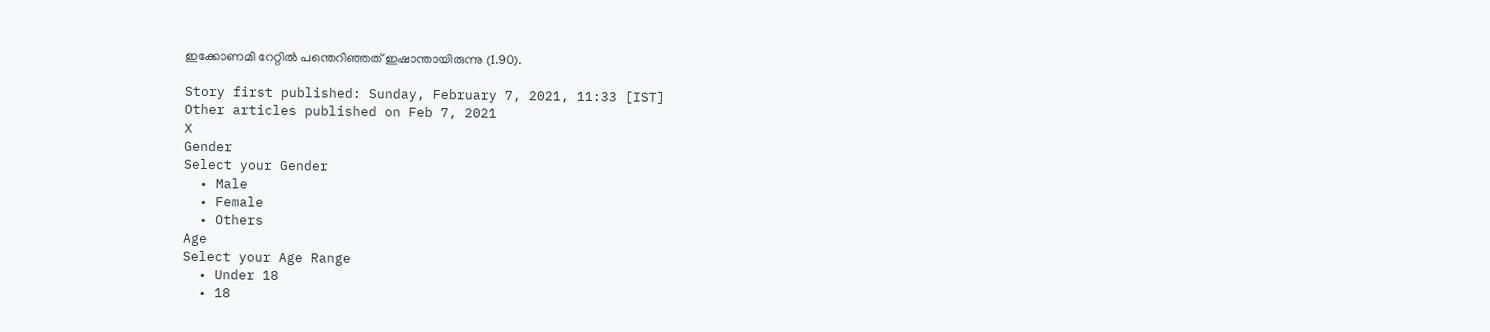ഇക്കോണമി റേറ്റില്‍ പന്തെറിഞ്ഞത് ഇഷാന്തായിരുന്നു (1.90).

Story first published: Sunday, February 7, 2021, 11:33 [IST]
Other articles published on Feb 7, 2021
X
Gender
Select your Gender
  • Male
  • Female
  • Others
Age
Select your Age Range
  • Under 18
  • 18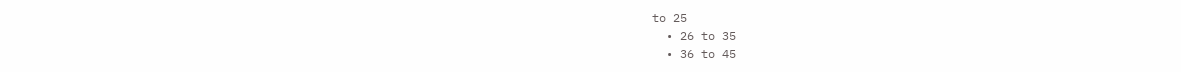to 25
  • 26 to 35
  • 36 to 45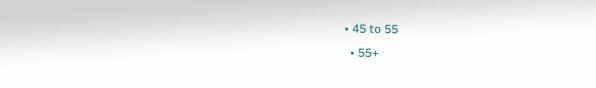• 45 to 55
  • 55+